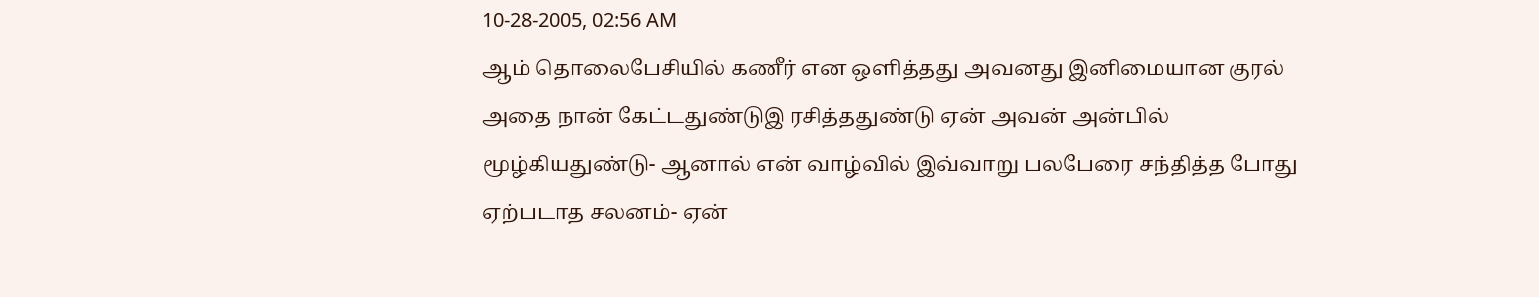10-28-2005, 02:56 AM
ஆம் தொலைபேசியில் கணீர் என ஒளித்தது அவனது இனிமையான குரல்
அதை நான் கேட்டதுண்டுஇ ரசித்ததுண்டு ஏன் அவன் அன்பில் மூழ்கியதுண்டு- ஆனால் என் வாழ்வில் இவ்வாறு பலபேரை சந்தித்த போது ஏற்படாத சலனம்- ஏன்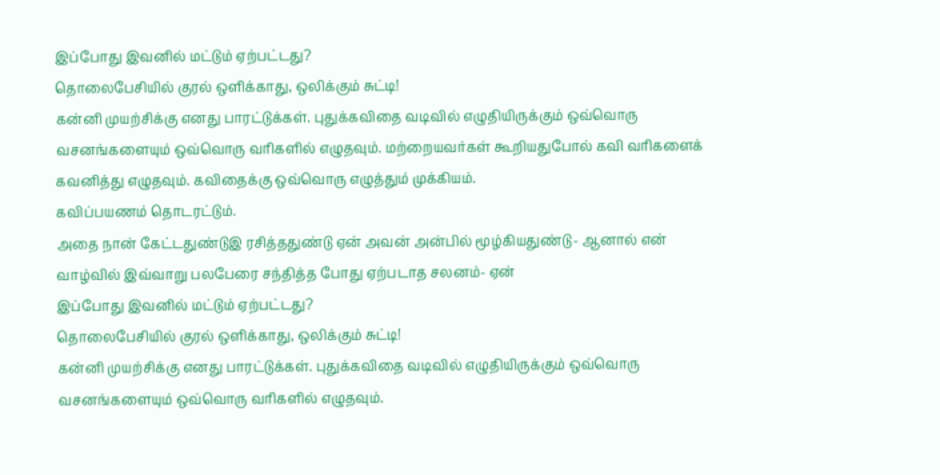இப்போது இவனில் மட்டும் ஏற்பட்டது?
தொலைபேசியில் குரல் ஒளிக்காது, ஒலிக்கும் சுட்டி!
கன்னி முயற்சிக்கு எனது பாரட்டுக்கள். புதுக்கவிதை வடிவில் எழுதியிருக்கும் ஒவ்வொரு வசனங்களையும் ஒவ்வொரு வரிகளில் எழுதவும். மற்றையவர்கள் கூறியதுபோல் கவி வரிகளைக் கவனித்து எழுதவும். கவிதைக்கு ஒவ்வொரு எழுத்தும் முக்கியம்.
கவிப்பயணம் தொடரட்டும்.
அதை நான் கேட்டதுண்டுஇ ரசித்ததுண்டு ஏன் அவன் அன்பில் மூழ்கியதுண்டு- ஆனால் என் வாழ்வில் இவ்வாறு பலபேரை சந்தித்த போது ஏற்படாத சலனம்- ஏன்
இப்போது இவனில் மட்டும் ஏற்பட்டது?
தொலைபேசியில் குரல் ஒளிக்காது, ஒலிக்கும் சுட்டி!
கன்னி முயற்சிக்கு எனது பாரட்டுக்கள். புதுக்கவிதை வடிவில் எழுதியிருக்கும் ஒவ்வொரு வசனங்களையும் ஒவ்வொரு வரிகளில் எழுதவும்.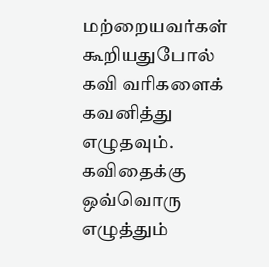மற்றையவர்கள் கூறியதுபோல் கவி வரிகளைக் கவனித்து எழுதவும். கவிதைக்கு ஒவ்வொரு எழுத்தும்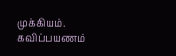முக்கியம்.
கவிப்பயணம்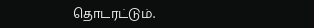தொடரட்டும்.